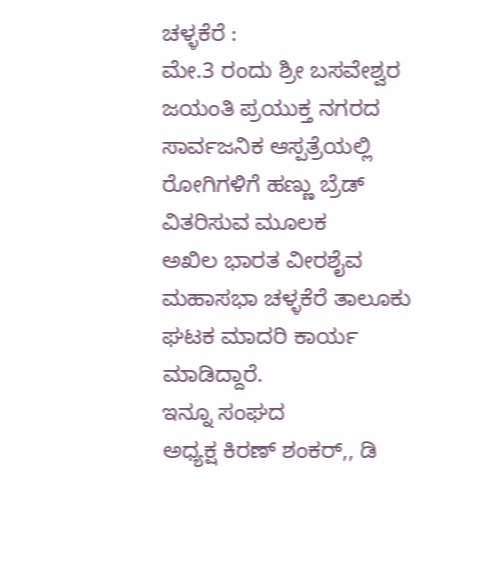ಚಳ್ಳಕೆರೆ :
ಮೇ.3 ರಂದು ಶ್ರೀ ಬಸವೇಶ್ವರ ಜಯಂತಿ ಪ್ರಯುಕ್ತ ನಗರದ ಸಾರ್ವಜನಿಕ ಆಸ್ಪತ್ರೆಯಲ್ಲಿ ರೋಗಿಗಳಿಗೆ ಹಣ್ಣು ಬ್ರೆಡ್ ವಿತರಿಸುವ ಮೂಲಕ
ಅಖಿಲ ಭಾರತ ವೀರಶೈವ ಮಹಾಸಭಾ ಚಳ್ಳಕೆರೆ ತಾಲೂಕು ಘಟಕ ಮಾದರಿ ಕಾರ್ಯ ಮಾಡಿದ್ದಾರೆ.
ಇನ್ನೂ ಸಂಘದ
ಅಧ್ಯಕ್ಷ ಕಿರಣ್ ಶಂಕರ್,, ಡಿ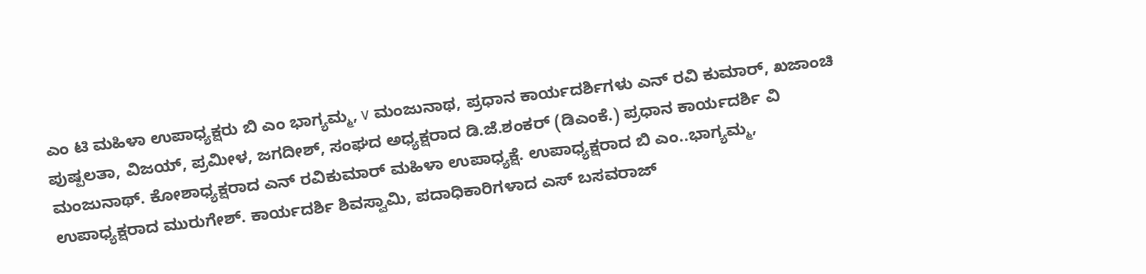ಎಂ ಟಿ ಮಹಿಳಾ ಉಪಾಧ್ಯಕ್ಷರು ಬಿ ಎಂ ಭಾಗ್ಯಮ್ಮ, v ಮಂಜುನಾಥ, ಪ್ರಧಾನ ಕಾರ್ಯದರ್ಶಿಗಳು ಎನ್ ರವಿ ಕುಮಾರ್, ಖಜಾಂಚಿ ಪುಷ್ಪಲತಾ, ವಿಜಯ್, ಪ್ರಮೀಳ, ಜಗದೀಶ್, ಸಂಘದ ಅಧ್ಯಕ್ಷರಾದ ಡಿ.ಜೆ.ಶಂಕರ್ (ಡಿಎಂಕೆ.) ಪ್ರಧಾನ ಕಾರ್ಯದರ್ಶಿ ವಿ ಮಂಜುನಾಥ್. ಕೋಶಾಧ್ಯಕ್ಷರಾದ ಎನ್ ರವಿಕುಮಾರ್ ಮಹಿಳಾ ಉಪಾಧ್ಯಕ್ಷೆ. ಉಪಾಧ್ಯಕ್ಷರಾದ ಬಿ ಎಂ..ಭಾಗ್ಯಮ್ಮ, ಉಪಾಧ್ಯಕ್ಷರಾದ ಮುರುಗೇಶ್. ಕಾರ್ಯದರ್ಶಿ ಶಿವಸ್ವಾಮಿ, ಪದಾಧಿಕಾರಿಗಳಾದ ಎಸ್ ಬಸವರಾಜ್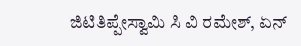ಜಿಟಿತಿಪ್ಪೇಸ್ವಾಮಿ ಸಿ ವಿ ರಮೇಶ್, ಏನ್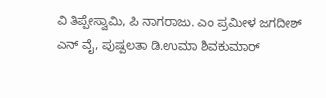ವಿ ತಿಪ್ಪೇಸ್ವಾಮಿ, ಪಿ ನಾಗರಾಜು. ಎಂ ಪ್ರಮೀಳ ಜಗದೀಶ್ ಎನ್ ವೈ, ಪುಷ್ಪಲತಾ ಡಿ.ಉಮಾ ಶಿವಕುಮಾರ್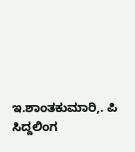ಇ.ಶಾಂತಕುಮಾರಿ,. ಪಿ ಸಿದ್ದಲಿಂಗ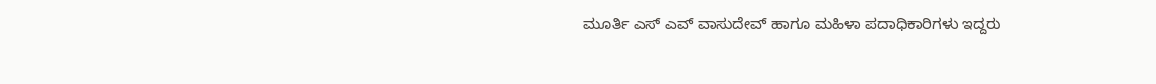ಮೂರ್ತಿ ಎಸ್ ಎವ್ ವಾಸುದೇವ್ ಹಾಗೂ ಮಹಿಳಾ ಪದಾಧಿಕಾರಿಗಳು ಇದ್ದರು